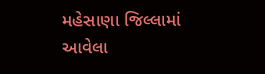મહેસાણા જિલ્લામાં આવેલા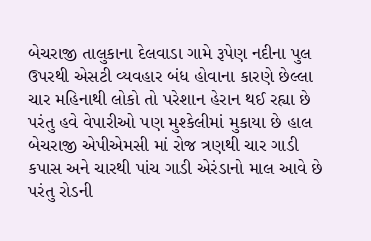બેચરાજી તાલુકાના દેલવાડા ગામે રૂપેણ નદીના પુલ ઉપરથી એસટી વ્યવહાર બંધ હોવાના કારણે છેલ્લા ચાર મહિનાથી લોકો તો પરેશાન હેરાન થઈ રહ્યા છે પરંતુ હવે વેપારીઓ પણ મુશ્કેલીમાં મુકાયા છે હાલ બેચરાજી એપીએમસી માં રોજ ત્રણથી ચાર ગાડી કપાસ અને ચારથી પાંચ ગાડી એરંડાનો માલ આવે છે પરંતુ રોડની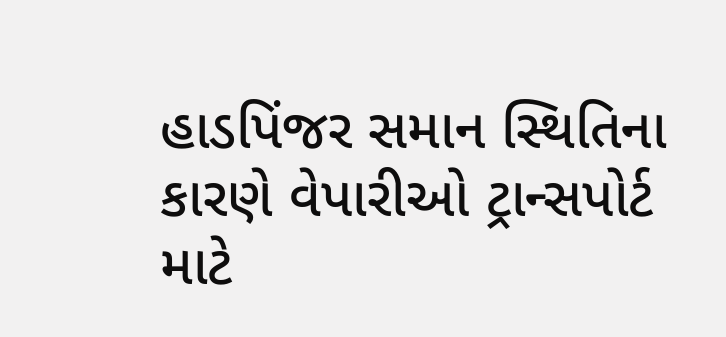હાડપિંજર સમાન સ્થિતિના કારણે વેપારીઓ ટ્રાન્સપોર્ટ માટે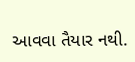આવવા તૈયાર નથી.